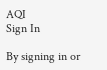AQI
Sign In

By signing in or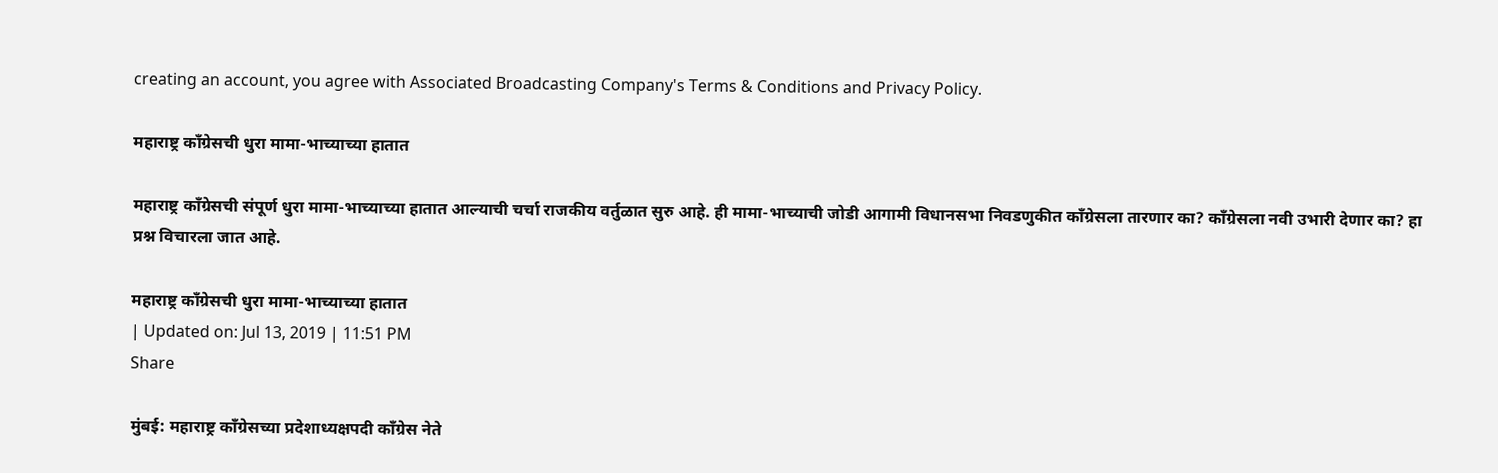creating an account, you agree with Associated Broadcasting Company's Terms & Conditions and Privacy Policy.

महाराष्ट्र काँग्रेसची धुरा मामा-भाच्याच्या हातात

महाराष्ट्र काँग्रेसची संपूर्ण धुरा मामा-भाच्याच्या हातात आल्याची चर्चा राजकीय वर्तुळात सुरु आहे. ही मामा-भाच्याची जोडी आगामी विधानसभा निवडणुकीत काँग्रेसला तारणार का? काँग्रेसला नवी उभारी देणार का? हा प्रश्न विचारला जात आहे.

महाराष्ट्र काँग्रेसची धुरा मामा-भाच्याच्या हातात
| Updated on: Jul 13, 2019 | 11:51 PM
Share

मुंबई: महाराष्ट्र काँग्रेसच्या प्रदेशाध्यक्षपदी काँग्रेस नेते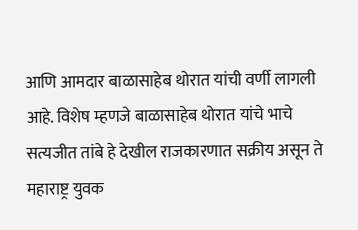आणि आमदार बाळासाहेब थोरात यांची वर्णी लागली आहे. विशेष म्हणजे बाळासाहेब थोरात यांचे भाचे सत्यजीत तांबे हे देखील राजकारणात सक्रीय असून ते महाराष्ट्र युवक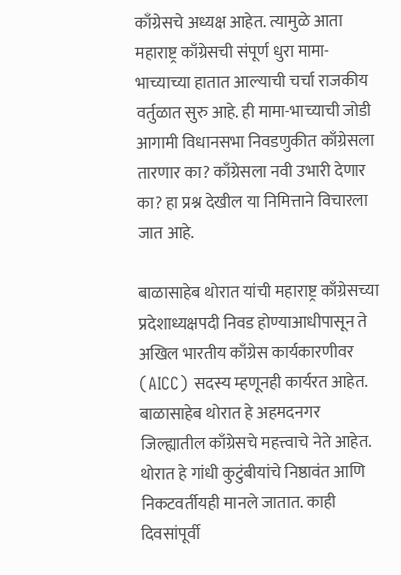काँग्रेसचे अध्यक्ष आहेत. त्यामुळे आता महाराष्ट्र काँग्रेसची संपूर्ण धुरा मामा-भाच्याच्या हातात आल्याची चर्चा राजकीय वर्तुळात सुरु आहे. ही मामा-भाच्याची जोडी आगामी विधानसभा निवडणुकीत काँग्रेसला तारणार का? काँग्रेसला नवी उभारी देणार का? हा प्रश्न देखील या निमित्ताने विचारला जात आहे.

बाळासाहेब थोरात यांची महाराष्ट्र काँग्रेसच्या प्रदेशाध्यक्षपदी निवड होण्याआधीपासून ते अखिल भारतीय काँग्रेस कार्यकारणीवर (AICC) सदस्य म्हणूनही कार्यरत आहेत. बाळासाहेब थोरात हे अहमदनगर जिल्ह्यातील काँग्रेसचे महत्त्वाचे नेते आहेत. थोरात हे गांधी कुटुंबीयांचे निष्ठावंत आणि निकटवर्तीयही मानले जातात. काही दिवसांपूर्वी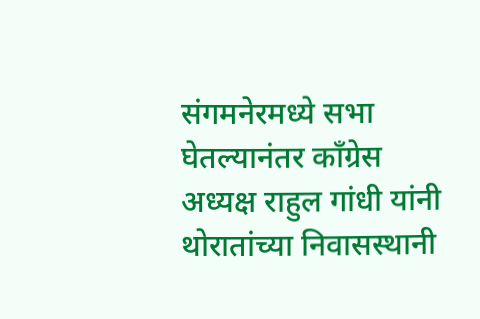संगमनेरमध्ये सभा घेतल्यानंतर काँग्रेस अध्यक्ष राहुल गांधी यांनी थोरातांच्या निवासस्थानी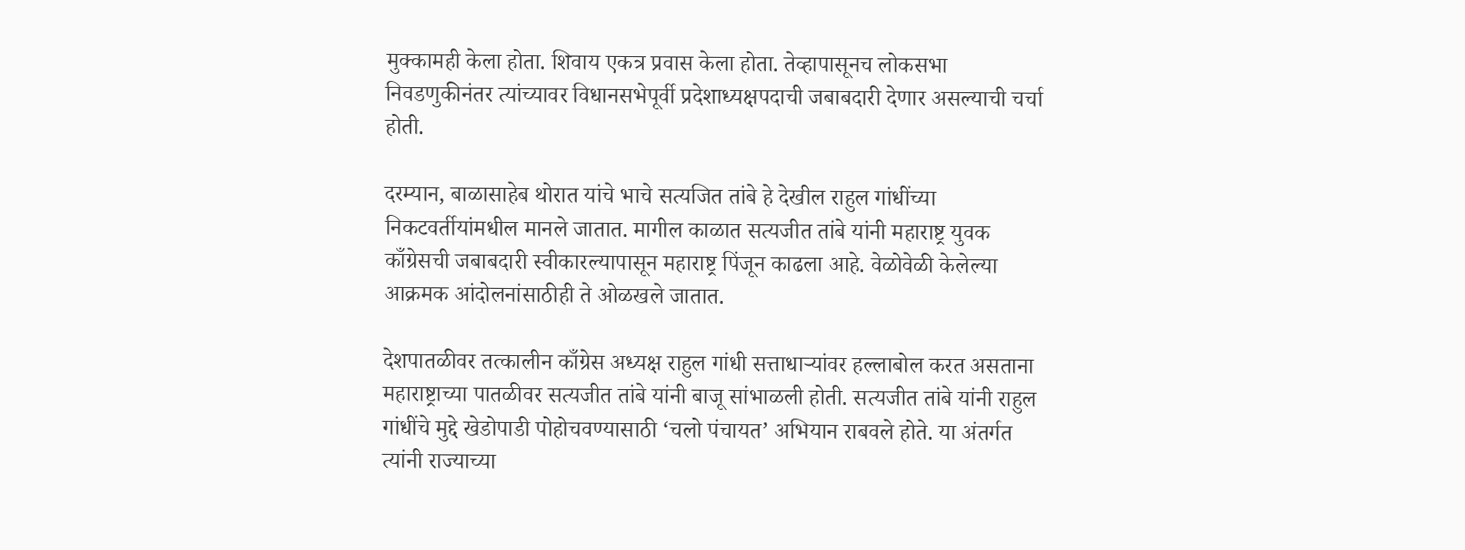मुक्कामही केला होता. शिवाय एकत्र प्रवास केला होता. तेव्हापासूनच लोकसभा निवडणुकीनंतर त्यांच्यावर विधानसभेपूर्वी प्रदेशाध्यक्षपदाची जबाबदारी देणार असल्याची चर्चा होती.

दरम्यान, बाळासाहेब थोरात यांचे भाचे सत्यजित तांबे हे देखील राहुल गांधींच्या निकटवर्तीयांमधील मानले जातात. मागील काळात सत्यजीत तांबे यांनी महाराष्ट्र युवक काँग्रेसची जबाबदारी स्वीकारल्यापासून महाराष्ट्र पिंजून काढला आहे. वेळोवेळी केलेल्या आक्रमक आंदोलनांसाठीही ते ओळखले जातात.

देशपातळीवर तत्कालीन काँग्रेस अध्यक्ष राहुल गांधी सत्ताधाऱ्यांवर हल्लाबोल करत असताना महाराष्ट्राच्या पातळीवर सत्यजीत तांबे यांनी बाजू सांभाळली होती. सत्यजीत तांबे यांनी राहुल गांधींचे मुद्दे खेडोपाडी पोहोचवण्यासाठी ‘चलो पंचायत’ अभियान राबवले होते. या अंतर्गत त्यांनी राज्याच्या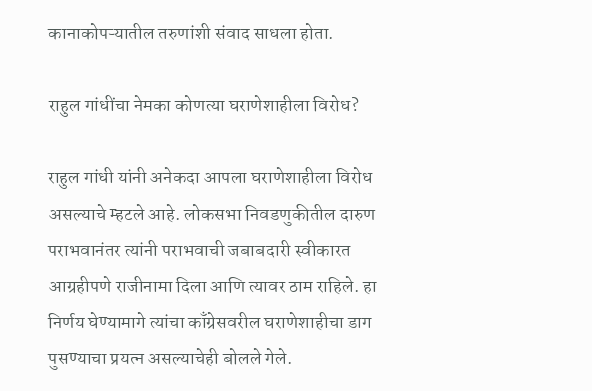कानाकोपऱ्यातील तरुणांशी संवाद साधला होता.

राहुल गांधींचा नेमका कोणत्या घराणेशाहीला विरोध?

राहुल गांधी यांनी अनेकदा आपला घराणेशाहीला विरोध असल्याचे म्हटले आहे. लोकसभा निवडणुकीतील दारुण पराभवानंतर त्यांनी पराभवाची जबाबदारी स्वीकारत आग्रहीपणे राजीनामा दिला आणि त्यावर ठाम राहिले. हा निर्णय घेण्यामागे त्यांचा काँग्रेसवरील घराणेशाहीचा डाग पुसण्याचा प्रयत्न असल्याचेही बोलले गेले.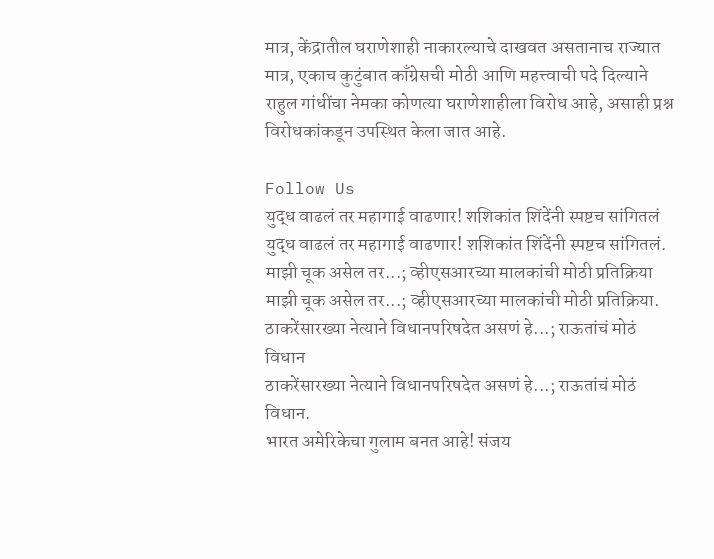मात्र, केंद्रातील घराणेशाही नाकारल्याचे दाखवत असतानाच राज्यात मात्र, एकाच कुटुंबात काँग्रेसची मोठी आणि महत्त्वाची पदे दिल्याने राहुल गांधींचा नेमका कोणत्या घराणेशाहीला विरोध आहे, असाही प्रश्न विरोधकांकडून उपस्थित केला जात आहे.

Follow Us
युद्ध वाढलं तर महागाई वाढणार! शशिकांत शिंदेंनी स्पष्टच सांगितलं
युद्ध वाढलं तर महागाई वाढणार! शशिकांत शिंदेंनी स्पष्टच सांगितलं.
माझी चूक असेल तर...; व्हीएसआरच्या मालकांची मोठी प्रतिक्रिया
माझी चूक असेल तर...; व्हीएसआरच्या मालकांची मोठी प्रतिक्रिया.
ठाकरेंसारख्या नेत्याने विधानपरिषदेत असणं हे...; राऊतांचं मोठं विधान
ठाकरेंसारख्या नेत्याने विधानपरिषदेत असणं हे...; राऊतांचं मोठं विधान.
भारत अमेरिकेचा गुलाम बनत आहे! संजय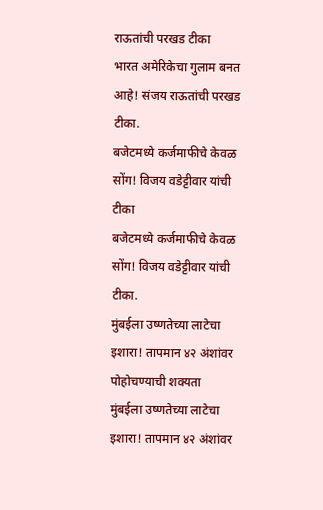राऊतांची परखड टीका
भारत अमेरिकेचा गुलाम बनत आहे! संजय राऊतांची परखड टीका.
बजेटमध्ये कर्जमाफीचे केवळ सोंग! विजय वडेट्टीवार यांची टीका
बजेटमध्ये कर्जमाफीचे केवळ सोंग! विजय वडेट्टीवार यांची टीका.
मुंबईला उष्णतेच्या लाटेचा इशारा! तापमान ४२ अंशांवर पोहोचण्याची शक्यता
मुंबईला उष्णतेच्या लाटेचा इशारा! तापमान ४२ अंशांवर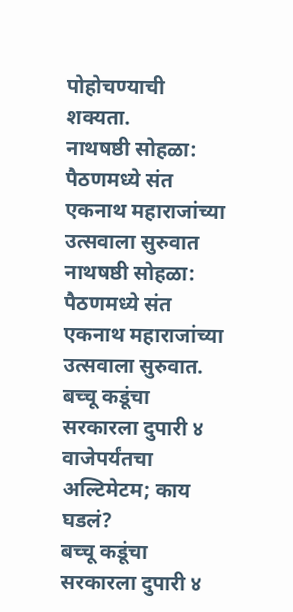पोहोचण्याची शक्यता.
नाथषष्ठी सोहळा: पैठणमध्ये संत एकनाथ महाराजांच्या उत्सवाला सुरुवात
नाथषष्ठी सोहळा: पैठणमध्ये संत एकनाथ महाराजांच्या उत्सवाला सुरुवात.
बच्चू कडूंचा सरकारला दुपारी ४ वाजेपर्यंतचा अल्टिमेटम; काय घडलं?
बच्चू कडूंचा सरकारला दुपारी ४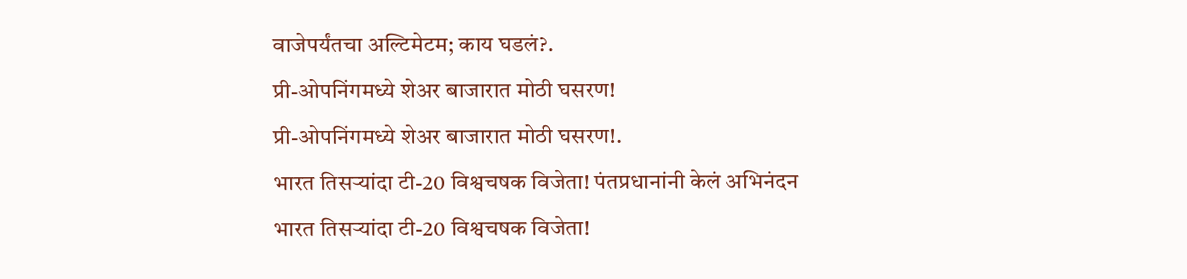वाजेपर्यंतचा अल्टिमेटम; काय घडलं?.
प्री-ओपनिंगमध्ये शेअर बाजारात मोठी घसरण!
प्री-ओपनिंगमध्ये शेअर बाजारात मोठी घसरण!.
भारत तिसऱ्यांदा टी-20 विश्वचषक विजेता! पंतप्रधानांनी केलं अभिनंदन
भारत तिसऱ्यांदा टी-20 विश्वचषक विजेता!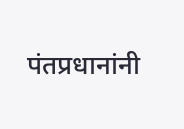पंतप्रधानांनी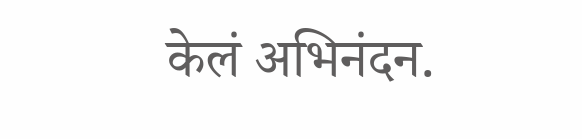केलं अभिनंदन.